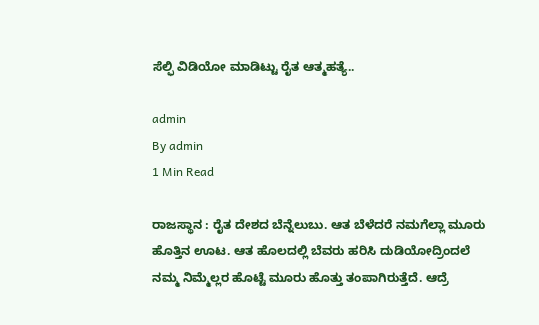ಸೆಲ್ಫಿ ವಿಡಿಯೋ ಮಾಡಿಟ್ಟು ರೈತ ಆತ್ಮಹತ್ಯೆ..

admin
By admin
1 Min Read

ರಾಜಸ್ಥಾನ : ರೈತ ದೇಶದ ಬೆನ್ನೆಲುಬು. ಆತ ಬೆಳೆದರೆ ನಮಗೆಲ್ಲಾ ಮೂರು ಹೊತ್ತಿನ ಊಟ. ಆತ ಹೊಲದಲ್ಲಿ ಬೆವರು ಹರಿಸಿ ದುಡಿಯೋದ್ರಿಂದಲೆ ನಮ್ಮ ನಿಮ್ಮೆಲ್ಲರ ಹೊಟ್ಟೆ ಮೂರು ಹೊತ್ತು ತಂಪಾಗಿರುತ್ತೆದೆ. ಆದ್ರೆ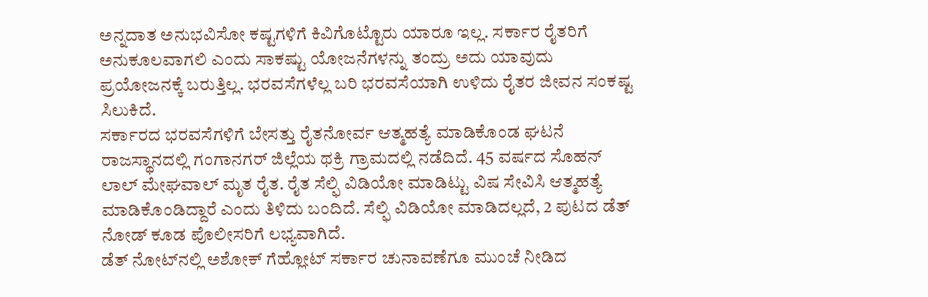ಅನ್ನದಾತ ಅನುಭವಿಸೋ ಕಷ್ಟಗಳಿಗೆ ಕಿವಿಗೊಟ್ಟೊರು ಯಾರೂ ಇಲ್ಲ. ಸರ್ಕಾರ ರೈತರಿಗೆ ಅನುಕೂಲವಾಗಲಿ ಎಂದು ಸಾಕಷ್ಟು ಯೋಜನೆಗಳನ್ನು ತಂದ್ರು ಅದು ಯಾವುದು ಪ್ರಯೋಜನಕ್ಕೆ ಬರುತ್ತಿಲ್ಲ. ಭರವಸೆಗಳೆಲ್ಲ ಬರಿ ಭರವಸೆಯಾಗಿ ಉಳಿದು ರೈತರ ಜೀವನ ಸಂಕಷ್ಟ ಸಿಲುಕಿದೆ.
ಸರ್ಕಾರದ ಭರವಸೆಗಳಿಗೆ ಬೇಸತ್ತು ರೈತನೋರ್ವ ಆತ್ಮಹತ್ಯೆ ಮಾಡಿಕೊಂಡ ಘಟನೆ ರಾಜಸ್ಥಾನದಲ್ಲಿ ಗಂಗಾನಗರ್ ಜಿಲ್ಲೆಯ ಥಕ್ರಿ ಗ್ರಾಮದಲ್ಲಿ ನಡೆದಿದೆ. 45 ವರ್ಷದ ಸೊಹನ್ ಲಾಲ್ ಮೇಘವಾಲ್ ಮೃತ ರೈತ. ರೈತ ಸೆಲ್ಫಿ ವಿಡಿಯೋ ಮಾಡಿಟ್ಟು ವಿಷ ಸೇವಿಸಿ ಆತ್ಮಹತ್ಯೆ ಮಾಡಿಕೊಂಡಿದ್ದಾರೆ ಎಂದು ತಿಳಿದು ಬಂದಿದೆ. ಸೆಲ್ಫಿ ವಿಡಿಯೋ ಮಾಡಿದಲ್ಲದೆ, 2 ಪುಟದ ಡೆತ್ ನೋಡ್ ಕೂಡ ಪೊಲೀಸರಿಗೆ ಲಭ್ಯವಾಗಿದೆ.
ಡೆತ್‌ ನೋಟ್‌ನಲ್ಲಿ ಅಶೋಕ್ ಗೆಹ್ಲೋಟ್ ಸರ್ಕಾರ ಚುನಾವಣೆಗೂ ಮುಂಚೆ ನೀಡಿದ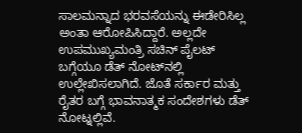ಸಾಲಮನ್ನಾದ ಭರವಸೆಯನ್ನು ಈಡೇರಿಸಿಲ್ಲ ಅಂತಾ ಆರೋಪಿಸಿದ್ದಾರೆ. ಅಲ್ಲದೇ ಉಪಮುಖ್ಯಮಂತ್ರಿ ಸಚಿನ್ ಪೈಲಟ್ ಬಗ್ಗೆಯೂ ಡೆತ್‌ ನೋಟ್‌ನಲ್ಲಿ ಉಲ್ಲೇಖಿಸಲಾಗಿದೆ. ಜೊತೆ ಸರ್ಕಾರ ಮತ್ತು ರೈತರ ಬಗ್ಗೆ ಭಾವನಾತ್ಮಕ ಸಂದೇಶಗಳು ಡೆತ್ ನೋಟ್ನಲ್ಲಿವೆ.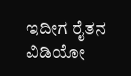ಇದೀಗ ರೈತನ ವಿಡಿಯೋ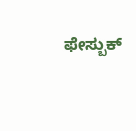ಫೇಸ್ಬುಕ್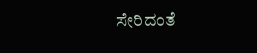ಸೇರಿದಂತೆ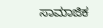ಸಾಮಾಜಿಕ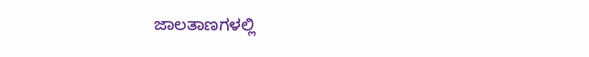ಜಾಲತಾಣಗಳಲ್ಲಿ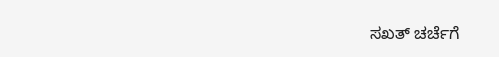ಸಖತ್ ಚರ್ಚೆಗೆ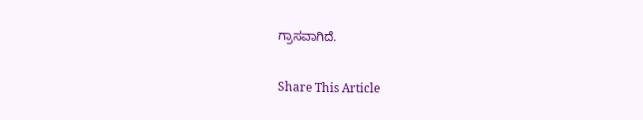ಗ್ರಾಸವಾಗಿದೆ.

Share This Article